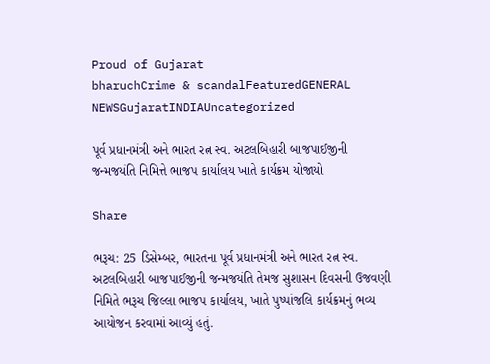Proud of Gujarat
bharuchCrime & scandalFeaturedGENERAL NEWSGujaratINDIAUncategorized

પૂર્વ પ્રધાનમંત્રી અને ભારત રત્ન સ્વ. અટલબિહારી બાજપાઈજીની જન્મજયંતિ નિમિત્તે ભાજપ કાર્યાલય ખાતે કાર્યક્રમ યોજાયો

Share

ભરૂચ: 25 ડિસેમ્બર, ભારતના પૂર્વ પ્રધાનમંત્રી અને ભારત રત્ન સ્વ. અટલબિહારી બાજપાઈજીની જન્મજયંતિ તેમજ સુશાસન દિવસની ઉજવણી નિમિતે ભરૂચ જિલ્લા ભાજપ કાર્યાલય, ખાતે પુષ્પાંજલિ કાર્યક્રમનું ભવ્ય આયોજન કરવામાં આવ્યું હતું.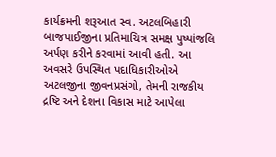કાર્યક્રમની શરૂઆત સ્વ. અટલબિહારી બાજપાઈજીના પ્રતિમાચિત્ર સમક્ષ પુષ્પાંજલિ અર્પણ કરીને કરવામાં આવી હતી. આ અવસરે ઉપસ્થિત પદાધિકારીઓએ અટલજીના જીવનપ્રસંગો, તેમની રાજકીય દ્રષ્ટિ અને દેશના વિકાસ માટે આપેલા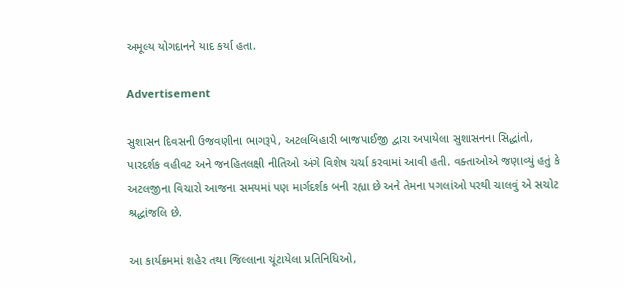અમૂલ્ય યોગદાનને યાદ કર્યા હતા.

Advertisement

સુશાસન દિવસની ઉજવણીના ભાગરૂપે, અટલબિહારી બાજપાઈજી દ્વારા અપાયેલા સુશાસનના સિદ્ધાંતો, પારદર્શક વહીવટ અને જનહિતલક્ષી નીતિઓ અંગે વિશેષ ચર્ચા કરવામાં આવી હતી. વક્તાઓએ જણાવ્યું હતું કે અટલજીના વિચારો આજના સમયમાં પણ માર્ગદર્શક બની રહ્યા છે અને તેમના પગલાંઓ પરથી ચાલવું એ સચોટ શ્રદ્ધાંજલિ છે.

આ કાર્યક્રમમાં શહેર તથા જિલ્લાના ચૂંટાયેલા પ્રતિનિધિઓ,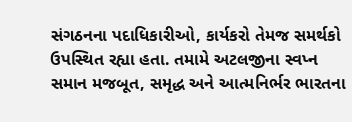સંગઠનના પદાધિકારીઓ, કાર્યકરો તેમજ સમર્થકો ઉપસ્થિત રહ્યા હતા. તમામે અટલજીના સ્વપ્ન સમાન મજબૂત, સમૃદ્ધ અને આત્મનિર્ભર ભારતના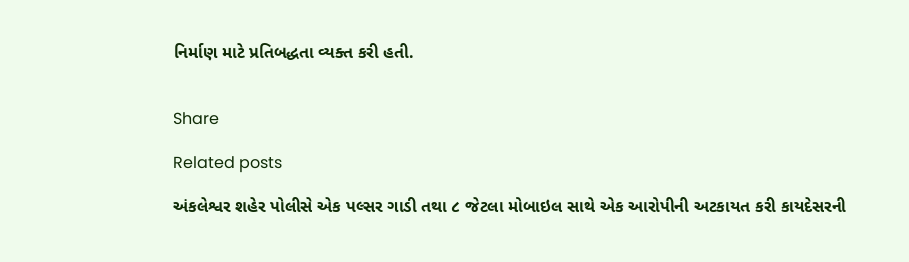નિર્માણ માટે પ્રતિબદ્ધતા વ્યક્ત કરી હતી.


Share

Related posts

અંકલેશ્વર શહેર પોલીસે એક પલ્સર ગાડી તથા ૮ જેટલા મોબાઇલ સાથે એક આરોપીની અટકાયત કરી કાયદેસરની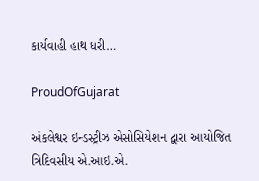કાર્યવાહી હાથ ધરી…

ProudOfGujarat

અંકલેશ્વર ઇન્ડસ્ટ્રીઝ એસોસિયેશન દ્વારા આયોજિત ત્રિદિવસીય એ.આઇ.એ.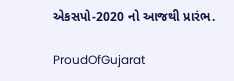એકસપો-2020 નો આજથી પ્રારંભ.

ProudOfGujarat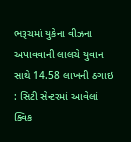ભરૂચમાં યુકેના વીઝના અપાવવાની લાલચે યુવાન સાથે 14.58 લાખની ઠગાઇ : સિટી સેન્ટરમાં આવેલાં ક્વિક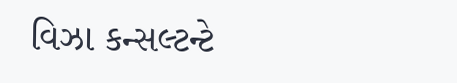વિઝા કન્સલ્ટન્ટે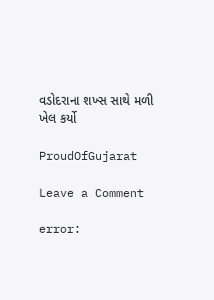વડોદરાના શખ્સ સાથે મળી ખેલ કર્યો

ProudOfGujarat

Leave a Comment

error: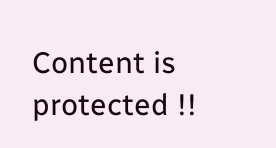Content is protected !!